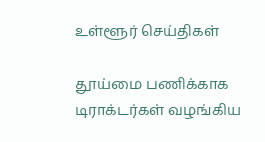உள்ளூர் செய்திகள்

தூய்மை பணிக்காக டிராக்டர்கள் வழங்கிய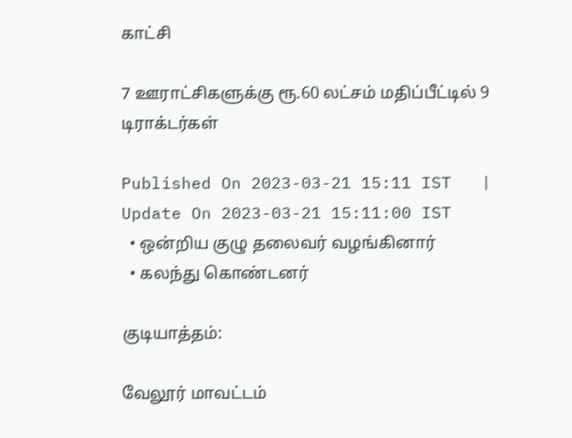காட்சி

7 ஊராட்சிகளுக்கு ரூ.60 லட்சம் மதிப்பீட்டில் 9 டிராக்டர்கள்

Published On 2023-03-21 15:11 IST   |   Update On 2023-03-21 15:11:00 IST
  • ஒன்றிய குழு தலைவர் வழங்கினார்
  • கலந்து கொண்டனர்

குடியாத்தம்:

வேலூர் மாவட்டம்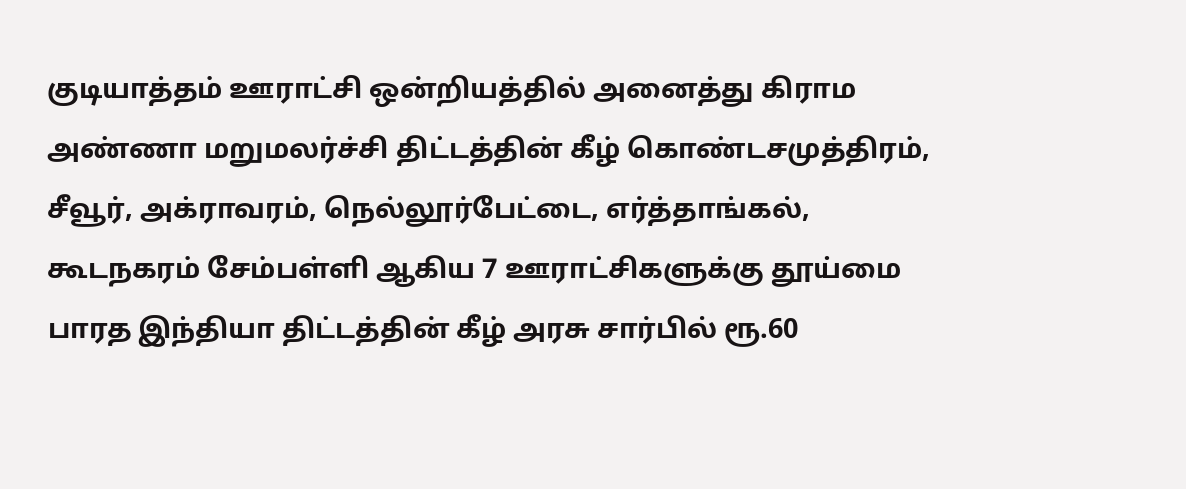குடியாத்தம் ஊராட்சி ஒன்றியத்தில் அனைத்து கிராம அண்ணா மறுமலர்ச்சி திட்டத்தின் கீழ் கொண்டசமுத்திரம், சீவூர், அக்ராவரம், நெல்லூர்பேட்டை, எர்த்தாங்கல், கூடநகரம் சேம்பள்ளி ஆகிய 7 ஊராட்சிகளுக்கு தூய்மை பாரத இந்தியா திட்டத்தின் கீழ் அரசு சார்பில் ரூ.60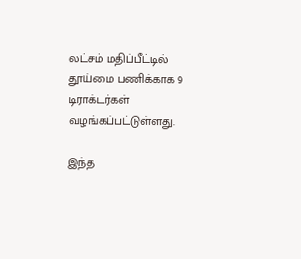லட்சம் மதிப்பீட்டில் தூய்மை பணிக்காக 9 டிராக்டர்கள் வழங்கப்பட்டுள்ளது.

இந்த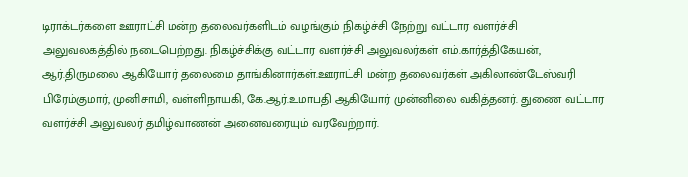டிராக்டர்களை ஊராட்சி மன்ற தலைவர்களிடம் வழங்கும் நிகழ்ச்சி நேற்று வட்டார வளர்ச்சி அலுவலகத்தில் நடைபெற்றது. நிகழ்ச்சிக்கு வட்டார வளர்ச்சி அலுவலர்கள் எம்.கார்த்திகேயன், ஆர்.திருமலை ஆகியோர் தலைமை தாங்கினார்கள்.ஊராட்சி மன்ற தலைவர்கள் அகிலாண்டேஸ்வரி பிரேம்குமார், முனிசாமி, வள்ளிநாயகி, கே.ஆர்.உமாபதி ஆகியோர் முன்னிலை வகித்தனர். துணை வட்டார வளர்ச்சி அலுவலர் தமிழ்வாணன் அனைவரையும் வரவேற்றார்.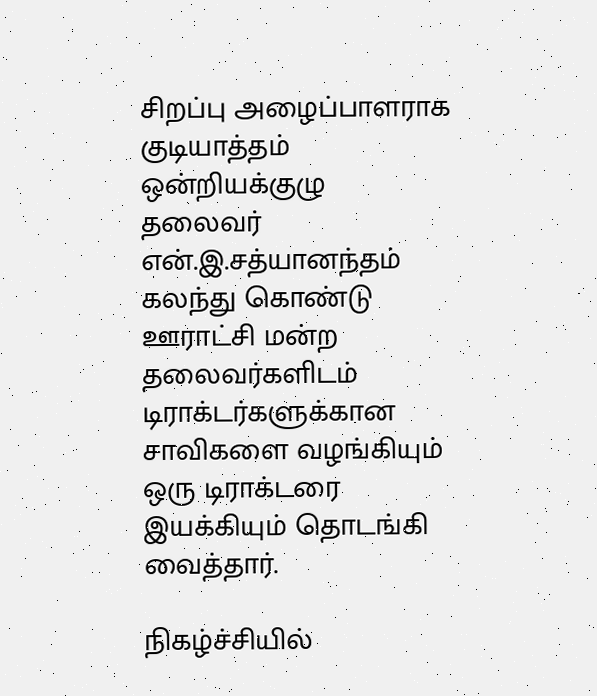சிறப்பு அழைப்பாளராக குடியாத்தம் ஒன்றியக்குழு தலைவர் என்.இ.சத்யானந்தம் கலந்து கொண்டு ஊராட்சி மன்ற தலைவர்களிடம் டிராக்டர்களுக்கான சாவிகளை வழங்கியும் ஒரு டிராக்டரை இயக்கியும் தொடங்கி வைத்தார்.

நிகழ்ச்சியில்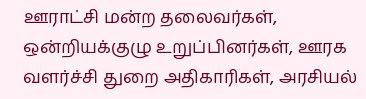ஊராட்சி மன்ற தலைவர்கள், ஒன்றியக்குழு உறுப்பினர்கள், ஊரக வளர்ச்சி துறை அதிகாரிகள், அரசியல்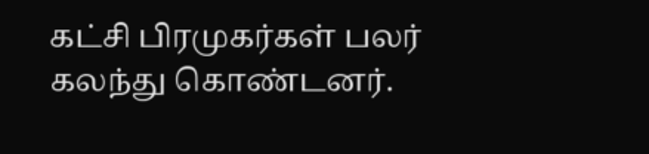கட்சி பிரமுகர்கள் பலர் கலந்து கொண்டனர்.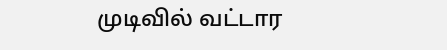முடிவில் வட்டார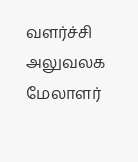வளர்ச்சி அலுவலக மேலாளர்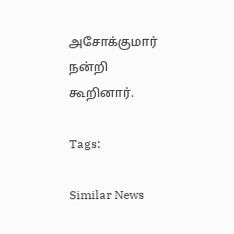அசோக்குமார் நன்றி கூறினார்.

Tags:

Similar News